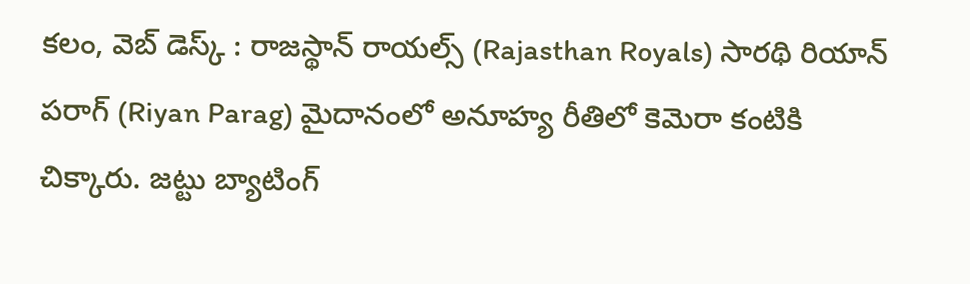కలం, వెబ్ డెస్క్ : రాజస్థాన్ రాయల్స్ (Rajasthan Royals) సారథి రియాన్ పరాగ్ (Riyan Parag) మైదానంలో అనూహ్య రీతిలో కెమెరా కంటికి చిక్కారు. జట్టు బ్యాటింగ్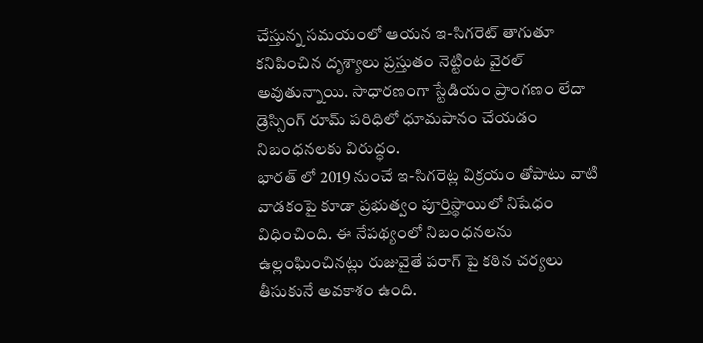చేస్తున్న సమయంలో ఆయన ఇ-సిగరెట్ తాగుతూ కనిపించిన దృశ్యాలు ప్రస్తుతం నెట్టింట వైరల్ అవుతున్నాయి. సాధారణంగా స్టేడియం ప్రాంగణం లేదా డ్రెస్సింగ్ రూమ్ పరిధిలో ధూమపానం చేయడం నిబంధనలకు విరుద్ధం.
భారత్ లో 2019 నుంచే ఇ-సిగరెట్ల విక్రయం తోపాటు వాటి వాడకంపై కూడా ప్రభుత్వం పూర్తిస్థాయిలో నిషేధం విధించింది. ఈ నేపథ్యంలో నిబంధనలను ఉల్లంఘించినట్లు రుజువైతే పరాగ్ పై కఠిన చర్యలు తీసుకునే అవకాశం ఉంది.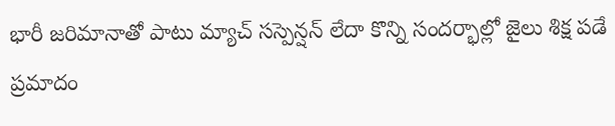భారీ జరిమానాతో పాటు మ్యాచ్ సస్పెన్షన్ లేదా కొన్ని సందర్భాల్లో జైలు శిక్ష పడే ప్రమాదం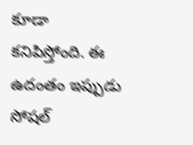కూడా కనిపిస్తోంది. ఈ ఉదంతం ఇప్పుడు సోషల్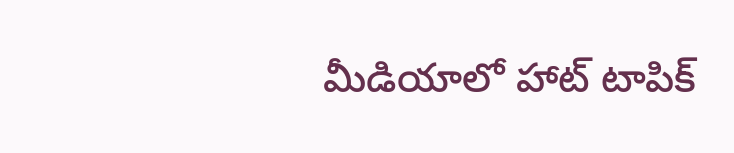మీడియాలో హాట్ టాపిక్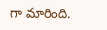గా మారింది.